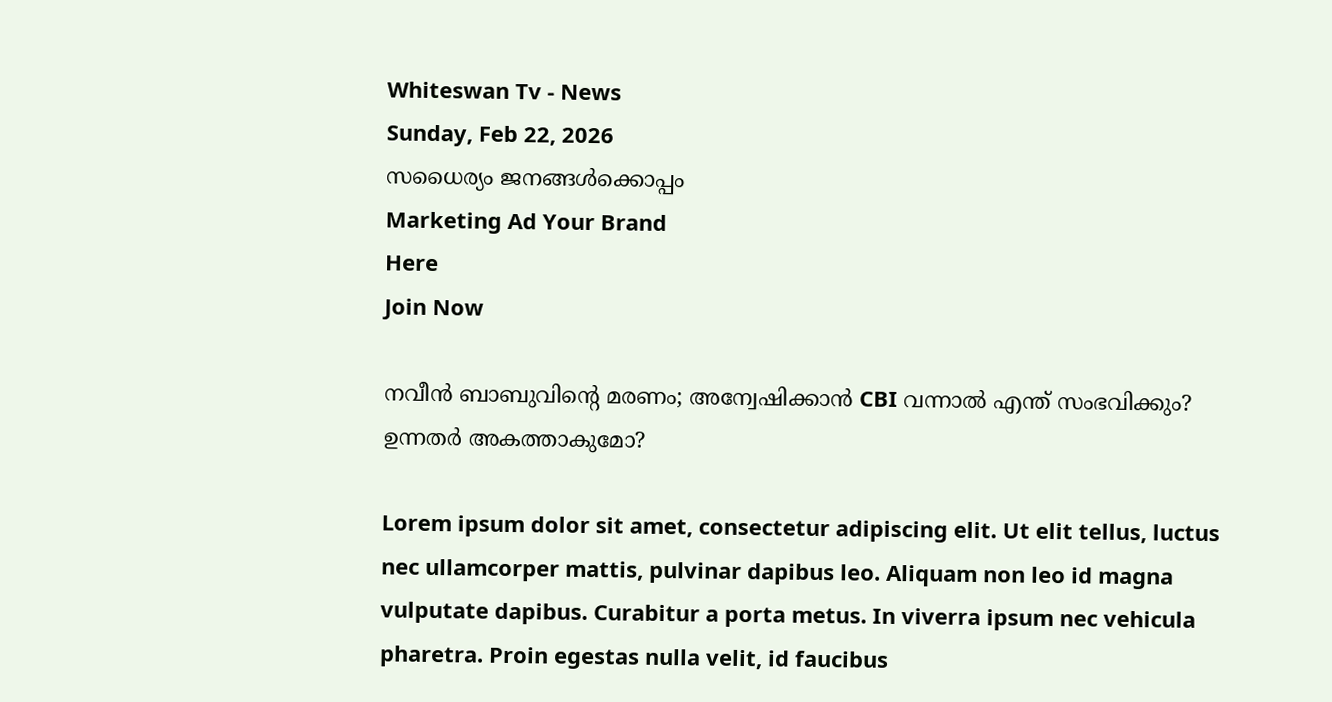Whiteswan Tv - News
Sunday, Feb 22, 2026
സധൈര്യം ജനങ്ങൾക്കൊപ്പം
Marketing Ad Your Brand
Here
Join Now

നവീൻ ബാബുവിന്റെ മരണം; അന്വേഷിക്കാൻ CBI വന്നാൽ എന്ത് സംഭവിക്കും? ഉന്നതർ അകത്താകുമോ?

Lorem ipsum dolor sit amet, consectetur adipiscing elit. Ut elit tellus, luctus nec ullamcorper mattis, pulvinar dapibus leo. Aliquam non leo id magna vulputate dapibus. Curabitur a porta metus. In viverra ipsum nec vehicula pharetra. Proin egestas nulla velit, id faucibus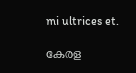mi ultrices et.

കേരള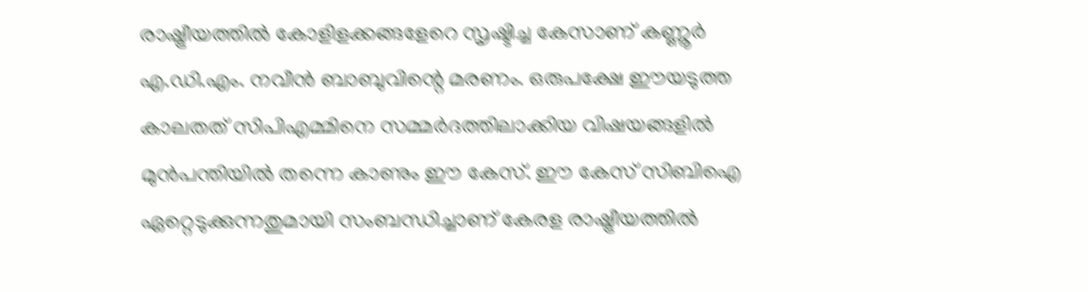രാഷ്ട്രീയത്തിൽ കോളിളക്കങ്ങളേറെ സൃഷ്ടിച്ച കേസാണ് കണ്ണൂർ എ.ഡി.എം. നവീൻ ബാബുവിന്റെ മരണം. ഒരുപക്ഷേ ഈയടുത്ത കാലതത് സിപിഎമ്മിനെ സമ്മർദത്തിലാക്കിയ വിഷയങ്ങളിൽ മുൻപന്തിയിൽ തന്നെ കാണും ഈ കേസ്. ഈ കേസ് സിബിഐ ഏറ്റെടുക്കുന്നതുമായി സംബന്ധിച്ചാണ് കേരള രാഷ്ട്രീയത്തിൽ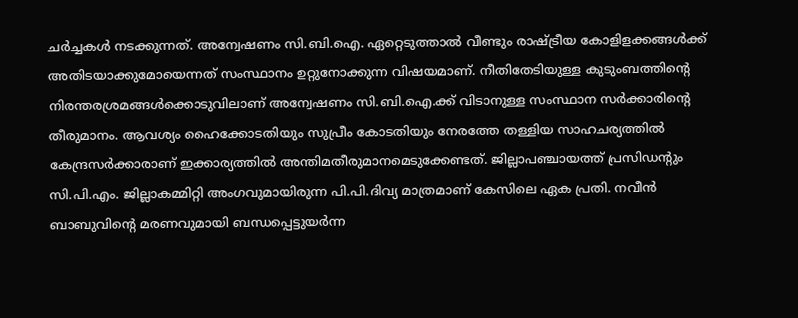ചർച്ചകൾ നടക്കുന്നത്. അന്വേഷണം സി.ബി.ഐ. ഏറ്റെടുത്താൽ വീണ്ടും രാഷ്ട്രീയ കോളിളക്കങ്ങൾക്ക് അതിടയാക്കുമോയെന്നത് സംസ്ഥാനം ഉറ്റുനോക്കുന്ന വിഷയമാണ്. നീതിതേടിയുള്ള കുടുംബത്തിന്റെ നിരന്തരശ്രമങ്ങൾക്കൊടുവിലാണ് അന്വേഷണം സി.ബി.ഐ.ക്ക്‌ വിടാനുള്ള സംസ്ഥാന സർക്കാരിന്റെ തീരുമാനം. ആവശ്യം ഹൈക്കോടതിയും സുപ്രീം കോടതിയും നേരത്തേ തള്ളിയ സാഹചര്യത്തിൽ കേന്ദ്രസർക്കാരാണ് ഇക്കാര്യത്തിൽ അന്തിമതീരുമാനമെടുക്കേണ്ടത്. ജില്ലാപഞ്ചായത്ത് പ്രസിഡന്റും സി.പി.എം. ജില്ലാകമ്മിറ്റി അംഗവുമായിരുന്ന പി.പി.ദിവ്യ മാത്രമാണ് കേസിലെ ഏക പ്രതി. നവീൻ ബാബുവിന്റെ മരണവുമായി ബന്ധപ്പെട്ടുയർന്ന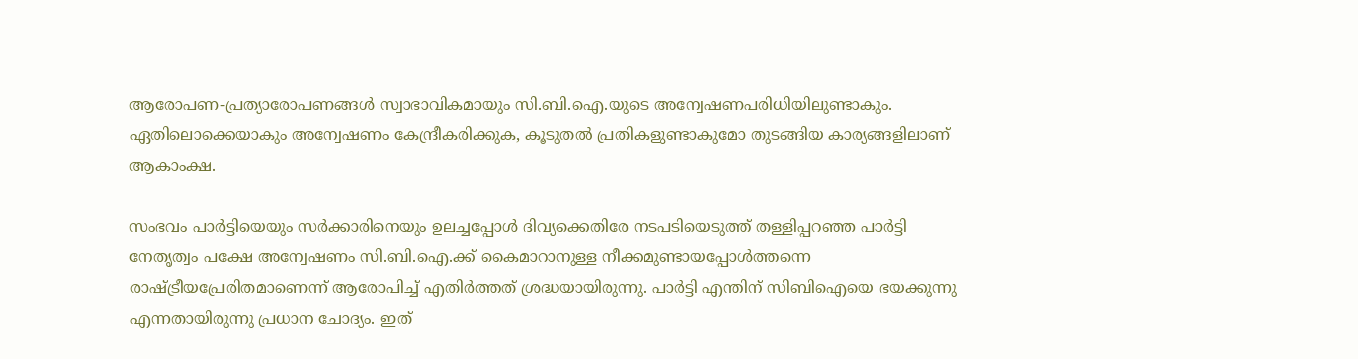ആരോപണ-പ്രത്യാരോപണങ്ങൾ സ്വാഭാവികമായും സി.ബി.ഐ.യുടെ അന്വേഷണപരിധിയിലുണ്ടാകും. ഏതിലൊക്കെയാകും അന്വേഷണം കേന്ദ്രീകരിക്കുക, കൂടുതൽ പ്രതികളുണ്ടാകുമോ തുടങ്ങിയ കാര്യങ്ങളിലാണ് ആകാംക്ഷ.

സംഭവം പാർട്ടിയെയും സർക്കാരിനെയും ഉലച്ചപ്പോൾ ദിവ്യക്കെതിരേ നടപടിയെടുത്ത് തള്ളിപ്പറഞ്ഞ പാർട്ടി നേതൃത്വം പക്ഷേ അന്വേഷണം സി.ബി.ഐ.ക്ക്‌ കൈമാറാനുള്ള നീക്കമുണ്ടായപ്പോൾത്തന്നെ രാഷ്ട്രീയപ്രേരിതമാണെന്ന് ആരോപിച്ച് എതിർത്തത് ശ്രദ്ധയായിരുന്നു. പാർട്ടി എന്തിന് സിബിഐയെ ഭയക്കുന്നു എന്നതായിരുന്നു പ്രധാന ചോദ്യം. ഇത്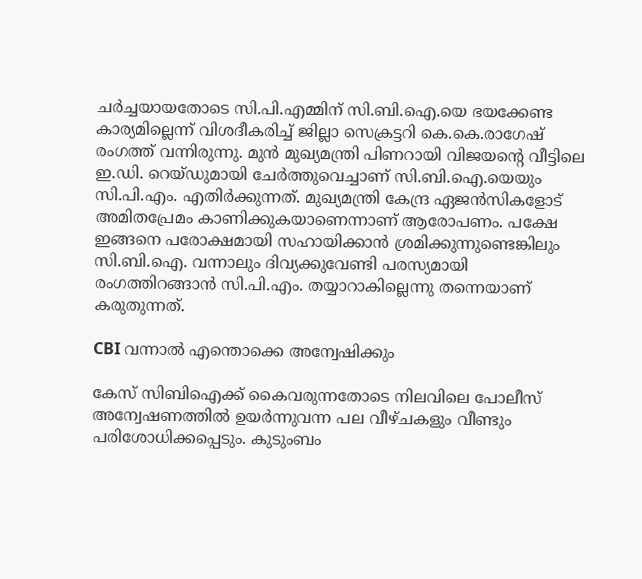ചർച്ചയായതോടെ സി.പി.എമ്മിന് സി.ബി.ഐ.യെ ഭയക്കേണ്ട കാര്യമില്ലെന്ന് വിശദീകരിച്ച് ജില്ലാ സെക്രട്ടറി കെ.കെ.രാഗേഷ് രംഗത്ത് വന്നിരുന്നു. മുൻ മുഖ്യമന്ത്രി പിണറായി വിജയന്റെ വീട്ടിലെ ഇ.ഡി. റെയ്ഡുമായി ചേർത്തുവെച്ചാണ് സി.ബി.ഐ.യെയും സി.പി.എം. എതിർക്കുന്നത്. മുഖ്യമന്ത്രി കേന്ദ്ര ഏജൻസികളോട് അമിതപ്രേമം കാണിക്കുകയാണെന്നാണ് ആരോപണം. പക്ഷേ ഇങ്ങനെ പരോക്ഷമായി സഹായിക്കാൻ ശ്രമിക്കുന്നുണ്ടെങ്കിലും സി.ബി.ഐ. വന്നാലും ദിവ്യക്കുവേണ്ടി പരസ്യമായി രംഗത്തിറങ്ങാൻ സി.പി.എം. തയ്യാറാകില്ലെന്നു തന്നെയാണ് കരുതുന്നത്.

CBI വന്നാൽ എന്തൊക്കെ അന്വേഷിക്കും

കേസ് സിബിഐക്ക് കൈവരുന്നതോടെ നിലവിലെ പോലീസ് അന്വേഷണത്തിൽ ഉയർന്നുവന്ന പല വീഴ്ചകളും വീണ്ടും പരിശോധിക്കപ്പെടും. കുടുംബം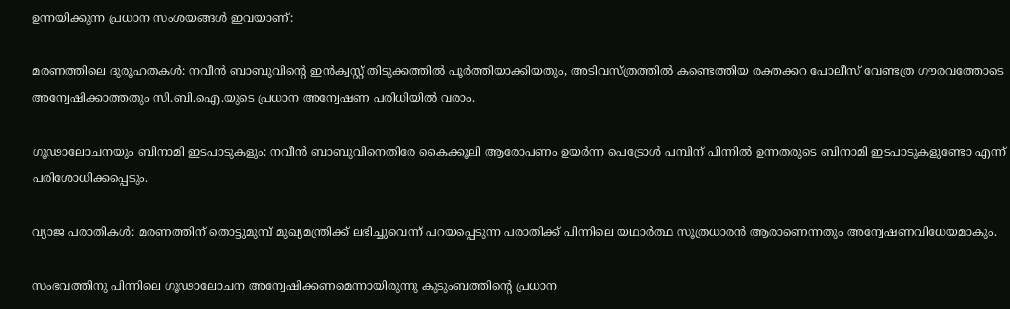ഉന്നയിക്കുന്ന പ്രധാന സംശയങ്ങൾ ഇവയാണ്:

മരണത്തിലെ ദുരൂഹതകൾ: നവീൻ ബാബുവിന്റെ ഇൻക്വസ്റ്റ് തിടുക്കത്തിൽ പൂർത്തിയാക്കിയതും, അടിവസ്ത്രത്തിൽ കണ്ടെത്തിയ രക്തക്കറ പോലീസ് വേണ്ടത്ര ഗൗരവത്തോടെ അന്വേഷിക്കാത്തതും സി.ബി.ഐ.യുടെ പ്രധാന അന്വേഷണ പരിധിയിൽ വരാം.

ഗൂഢാലോചനയും ബിനാമി ഇടപാടുകളും: നവീൻ ബാബുവിനെതിരേ കൈക്കൂലി ആരോപണം ഉയർന്ന പെട്രോൾ പമ്പിന് പിന്നിൽ ഉന്നതരുടെ ബിനാമി ഇടപാടുകളുണ്ടോ എന്ന് പരിശോധിക്കപ്പെടും.

വ്യാജ പരാതികൾ: മരണത്തിന് തൊട്ടുമുമ്പ് മുഖ്യമന്ത്രിക്ക് ലഭിച്ചുവെന്ന് പറയപ്പെടുന്ന പരാതിക്ക് പിന്നിലെ യഥാർത്ഥ സൂത്രധാരൻ ആരാണെന്നതും അന്വേഷണവിധേയമാകും.

സംഭവത്തിനു പിന്നിലെ ഗൂഢാലോചന അന്വേഷിക്കണമെന്നായിരുന്നു കുടുംബത്തിന്റെ പ്രധാന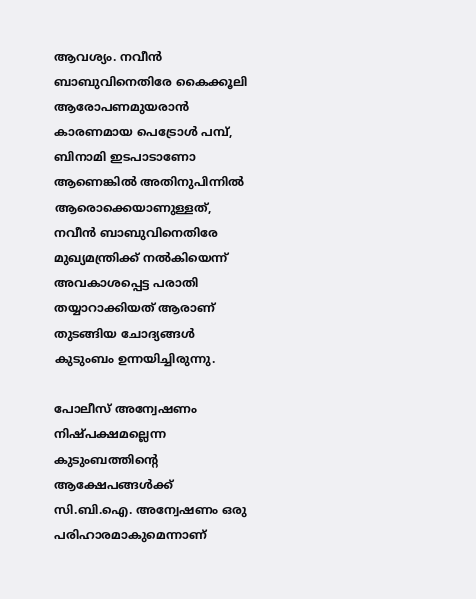ആവശ്യം. നവീൻ ബാബുവിനെതിരേ കൈക്കൂലി ആരോപണമുയരാൻ കാരണമായ പെട്രോൾ പമ്പ്, ബിനാമി ഇടപാടാണോ ആണെങ്കിൽ അതിനുപിന്നിൽ ആരൊക്കെയാണുള്ളത്, നവീൻ ബാബുവിനെതിരേ മുഖ്യമന്ത്രിക്ക്‌ നൽകിയെന്ന് അവകാശപ്പെട്ട പരാതി തയ്യാറാക്കിയത് ആരാണ് തുടങ്ങിയ ചോദ്യങ്ങൾ കുടുംബം ഉന്നയിച്ചിരുന്നു.

പോലീസ് അന്വേഷണം നിഷ്പക്ഷമല്ലെന്ന കുടുംബത്തിന്റെ ആക്ഷേപങ്ങൾക്ക് സി.ബി.ഐ. അന്വേഷണം ഒരു പരിഹാരമാകുമെന്നാണ്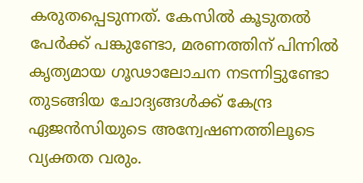കരുതപ്പെടുന്നത്. കേസിൽ കൂടുതൽ പേർക്ക് പങ്കുണ്ടോ, മരണത്തിന് പിന്നിൽ കൃത്യമായ ഗൂഢാലോചന നടന്നിട്ടുണ്ടോ തുടങ്ങിയ ചോദ്യങ്ങൾക്ക് കേന്ദ്ര ഏജൻസിയുടെ അന്വേഷണത്തിലൂടെ വ്യക്തത വരും.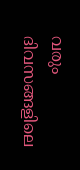വരും ദിവസങ്ങളിലെ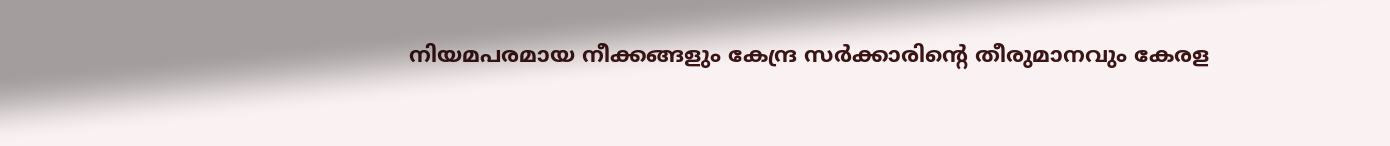നിയമപരമായ നീക്കങ്ങളും കേന്ദ്ര സർക്കാരിന്റെ തീരുമാനവും കേരള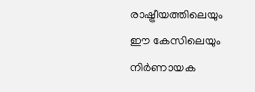രാഷ്ട്രീയത്തിലെയും ഈ കേസിലെയും നിർണായക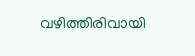വഴിത്തിരിവായി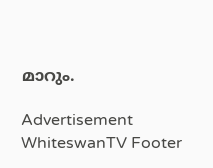മാറും.

Advertisement
WhiteswanTV Footer